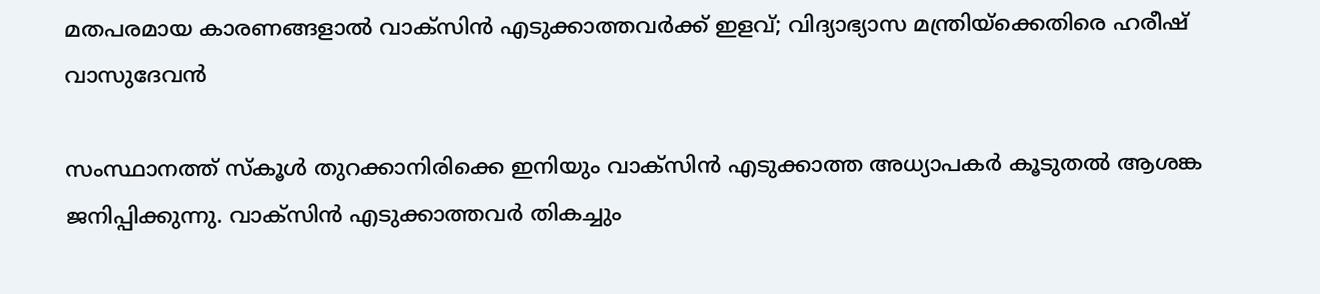മതപരമായ കാരണങ്ങളാല്‍ വാക്‌സിന്‍ എടുക്കാത്തവര്‍ക്ക് ഇളവ്; വിദ്യാഭ്യാസ മന്ത്രിയ്‌ക്കെതിരെ ഹരീഷ് വാസുദേവന്‍

സംസ്ഥാനത്ത് സ്‌കൂള്‍ തുറക്കാനിരിക്കെ ഇനിയും വാക്‌സിന്‍ എടുക്കാത്ത അധ്യാപകര്‍ കൂടുതല്‍ ആശങ്ക ജനിപ്പിക്കുന്നു. വാക്‌സിന്‍ എടുക്കാത്തവര്‍ തികച്ചും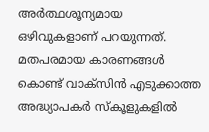അര്‍ത്ഥശൂന്യമായ ഒഴിവുകളാണ് പറയുന്നത്. മതപരമായ കാരണങ്ങള്‍ കൊണ്ട് വാക്‌സിന്‍ എടുക്കാത്ത അദ്ധ്യാപകര്‍ സ്‌കൂളുകളില്‍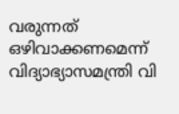വരുന്നത് ഒഴിവാക്കണമെന്ന് വിദ്യാഭ്യാസമന്ത്രി വി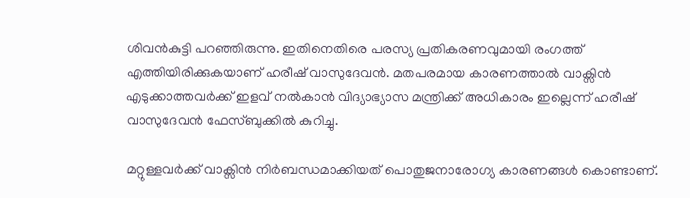ശിവന്‍കുട്ടി പറഞ്ഞിരുന്നു. ഇതിനെതിരെ പരസ്യ പ്രതികരണവുമായി രംഗത്ത് എത്തിയിരിക്കുകയാണ് ഹരീഷ് വാസുദേവന്‍. മതപരമായ കാരണത്താല്‍ വാക്സിന്‍ എടുക്കാത്തവര്‍ക്ക് ഇളവ് നല്‍കാന്‍ വിദ്യാഭ്യാസ മന്ത്രിക്ക് അധികാരം ഇല്ലെന്ന് ഹരീഷ് വാസുദേവന്‍ ഫേസ്ബുക്കില്‍ കുറിച്ചു.

മറ്റുള്ളവര്‍ക്ക് വാക്സിന്‍ നിര്‍ബന്ധമാക്കിയത് പൊതുജനാരോഗ്യ കാരണങ്ങള്‍ കൊണ്ടാണ്.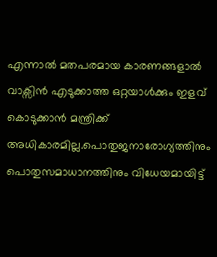എന്നാല്‍ മതപരമായ കാരണങ്ങളാല്‍ വാക്സിന്‍ എടുക്കാത്ത ഒറ്റയാള്‍ക്കും ഇളവ് കൊടുക്കാന്‍ മന്ത്രിക്ക് അധികാരമില്ല.പൊതുജനാരോഗ്യത്തിനും പൊതുസമാധാനത്തിനും വിധേയമായിട്ട്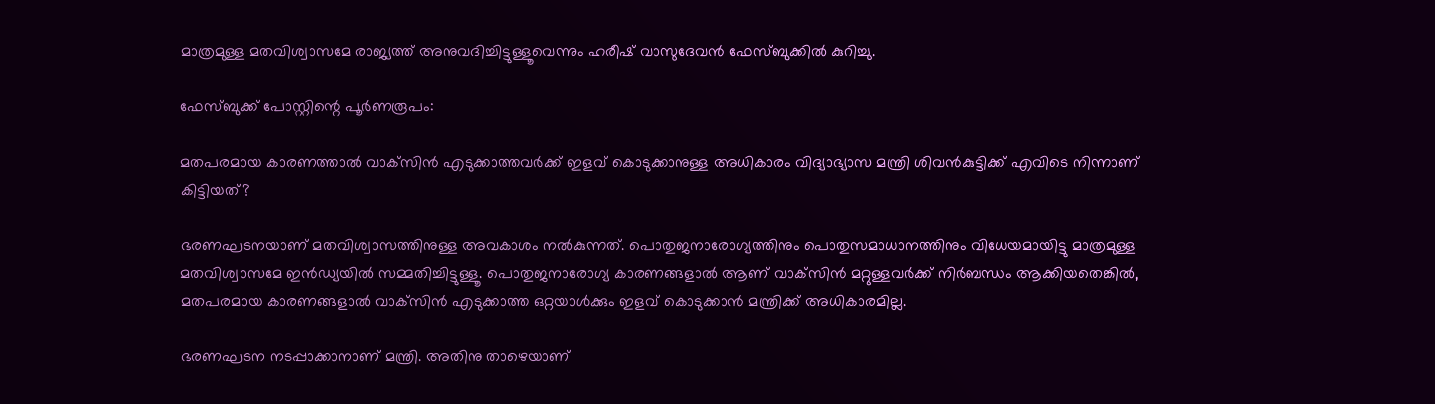മാത്രമുള്ള മതവിശ്വാസമേ രാജ്യത്ത് അനുവദിച്ചിട്ടുള്ളൂവെന്നും ഹരീഷ് വാസുദേവന്‍ ഫേസ്ബുക്കില്‍ കുറിച്ചു.

ഫേസ്ബുക്ക് പോസ്റ്റിന്റെ പൂർണരൂപം:

മതപരമായ കാരണത്താൽ വാക്‌സിൻ എടുക്കാത്തവർക്ക് ഇളവ് കൊടുക്കാനുള്ള അധികാരം വിദ്യാഭ്യാസ മന്ത്രി ശിവൻകുട്ടിക്ക് എവിടെ നിന്നാണ് കിട്ടിയത്?

ഭരണഘടനയാണ് മതവിശ്വാസത്തിനുള്ള അവകാശം നൽകുന്നത്. പൊതുജനാരോഗ്യത്തിനും പൊതുസമാധാനത്തിനും വിധേയമായിട്ടു മാത്രമുള്ള മതവിശ്വാസമേ ഇൻഡ്യയിൽ സമ്മതിച്ചിട്ടുള്ളൂ. പൊതുജനാരോഗ്യ കാരണങ്ങളാൽ ആണ് വാക്‌സിൻ മറ്റുള്ളവർക്ക് നിർബന്ധം ആക്കിയതെങ്കിൽ, മതപരമായ കാരണങ്ങളാൽ വാക്‌സിൻ എടുക്കാത്ത ഒറ്റയാൾക്കും ഇളവ് കൊടുക്കാൻ മന്ത്രിക്ക് അധികാരമില്ല.

ഭരണഘടന നടപ്പാക്കാനാണ് മന്ത്രി. അതിനു താഴെയാണ്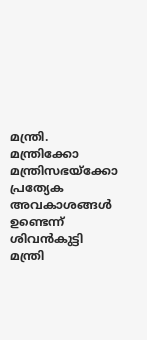മന്ത്രി. മന്ത്രിക്കോ മന്ത്രിസഭയ്ക്കോ പ്രത്യേക അവകാശങ്ങൾ ഉണ്ടെന്ന് ശിവൻകുട്ടി മന്ത്രി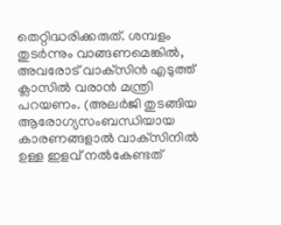തെറ്റിദ്ധരിക്കരുത്. ശമ്പളം തുടർന്നും വാങ്ങണമെങ്കിൽ, അവരോട് വാക്‌സിൻ എടുത്ത് ക്ലാസിൽ വരാൻ മന്ത്രി പറയണം. (അലർജി തുടങ്ങിയ ആരോഗ്യസംബന്ധിയായ കാരണങ്ങളാൽ വാക്‌സിനിൽ ഉള്ള ഇളവ് നൽകേണ്ടത്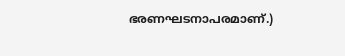ഭരണഘടനാപരമാണ്.)